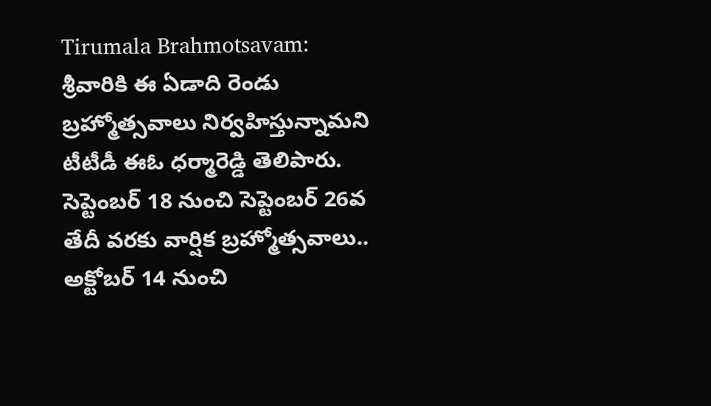Tirumala Brahmotsavam: శ్రీవారికి ఈ ఏడాది రెండు బ్రహ్మోత్సవాలు నిర్వహిస్తున్నామని టీటీడీ ఈఓ ధర్మారెడ్డి తెలిపారు. సెప్టెంబర్ 18 నుంచి సెప్టెంబర్ 26వ తేదీ వరకు వార్షిక బ్రహ్మోత్సవాలు.. అక్టోబర్ 14 నుంచి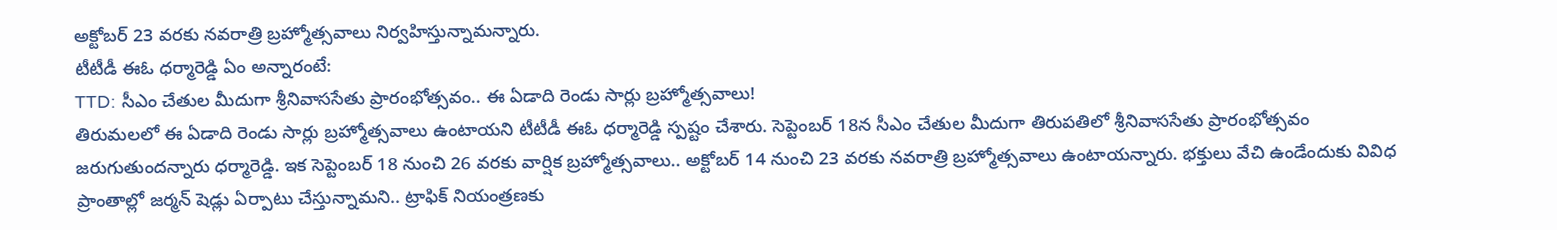అక్టోబర్ 23 వరకు నవరాత్రి బ్రహ్మోత్సవాలు నిర్వహిస్తున్నామన్నారు.
టీటీడీ ఈఓ ధర్మారెడ్డి ఏం అన్నారంటే:
TTD: సీఎం చేతుల మీదుగా శ్రీనివాససేతు ప్రారంభోత్సవం.. ఈ ఏడాది రెండు సార్లు బ్రహ్మోత్సవాలు!
తిరుమలలో ఈ ఏడాది రెండు సార్లు బ్రహ్మోత్సవాలు ఉంటాయని టీటీడీ ఈఓ ధర్మారెడ్డి స్పష్టం చేశారు. సెప్టెంబర్ 18న సీఎం చేతుల మీదుగా తిరుపతిలో శ్రీనివాససేతు ప్రారంభోత్సవం జరుగుతుందన్నారు ధర్మారెడ్డి. ఇక సెప్టెంబర్ 18 నుంచి 26 వరకు వార్షిక బ్రహ్మోత్సవాలు.. అక్టోబర్ 14 నుంచి 23 వరకు నవరాత్రి బ్రహ్మోత్సవాలు ఉంటాయన్నారు. భక్తులు వేచి ఉండేందుకు వివిధ ప్రాంతాల్లో జర్మన్ షెడ్లు ఏర్పాటు చేస్తున్నామని.. ట్రాఫిక్ నియంత్రణకు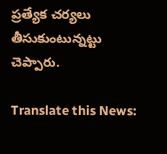ప్రత్యేక చర్యలు తీసుకుంటున్నట్టు చెప్పారు.

Translate this News: